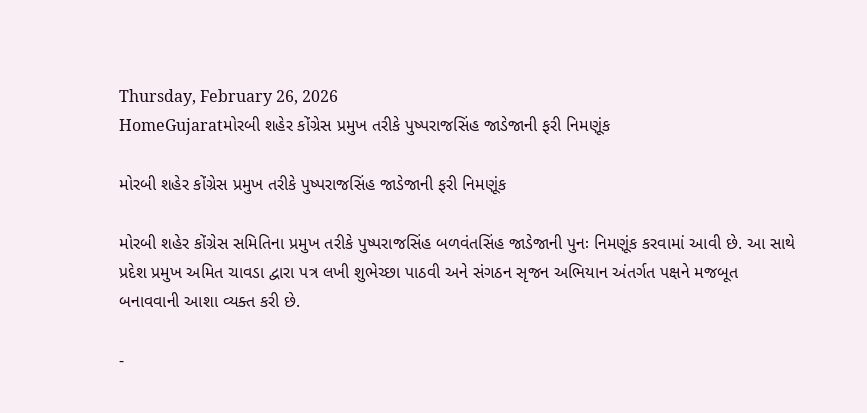Thursday, February 26, 2026
HomeGujaratમોરબી શહેર કોંગ્રેસ પ્રમુખ તરીકે પુષ્પરાજસિંહ જાડેજાની ફરી નિમણૂંક

મોરબી શહેર કોંગ્રેસ પ્રમુખ તરીકે પુષ્પરાજસિંહ જાડેજાની ફરી નિમણૂંક

મોરબી શહેર કોંગ્રેસ સમિતિના પ્રમુખ તરીકે પુષ્પરાજસિંહ બળવંતસિંહ જાડેજાની પુનઃ નિમણૂંક કરવામાં આવી છે. આ સાથે પ્રદેશ પ્રમુખ અમિત ચાવડા દ્વારા પત્ર લખી શુભેચ્છા પાઠવી અને સંગઠન સૃજન અભિયાન અંતર્ગત પક્ષને મજબૂત બનાવવાની આશા વ્યક્ત કરી છે.

-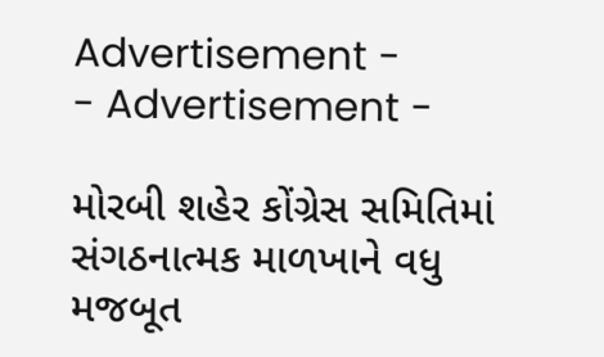Advertisement -
- Advertisement -

મોરબી શહેર કોંગ્રેસ સમિતિમાં સંગઠનાત્મક માળખાને વધુ મજબૂત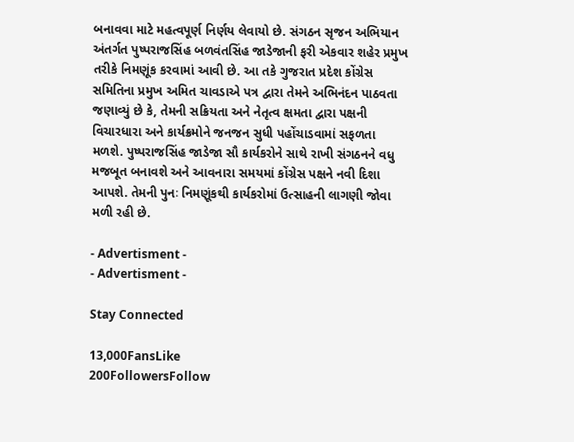બનાવવા માટે મહત્વપૂર્ણ નિર્ણય લેવાયો છે. સંગઠન સૃજન અભિયાન અંતર્ગત પુષ્પરાજસિંહ બળવંતસિંહ જાડેજાની ફરી એકવાર શહેર પ્રમુખ તરીકે નિમણૂંક કરવામાં આવી છે. આ તકે ગુજરાત પ્રદેશ કોંગ્રેસ સમિતિના પ્રમુખ અમિત ચાવડાએ પત્ર દ્વારા તેમને અભિનંદન પાઠવતા જણાવ્યું છે કે, તેમની સક્રિયતા અને નેતૃત્વ ક્ષમતા દ્વારા પક્ષની વિચારધારા અને કાર્યક્રમોને જનજન સુધી પહોંચાડવામાં સફળતા મળશે. પુષ્પરાજસિંહ જાડેજા સૌ કાર્યકરોને સાથે રાખી સંગઠનને વધુ મજબૂત બનાવશે અને આવનારા સમયમાં કોંગ્રેસ પક્ષને નવી દિશા આપશે. તેમની પુનઃ નિમણૂંકથી કાર્યકરોમાં ઉત્સાહની લાગણી જોવા મળી રહી છે.

- Advertisment -
- Advertisment -

Stay Connected

13,000FansLike
200FollowersFollow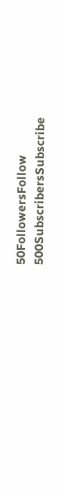50FollowersFollow
500SubscribersSubscribe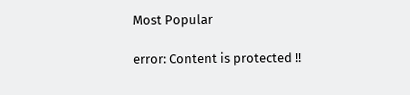Most Popular

error: Content is protected !!